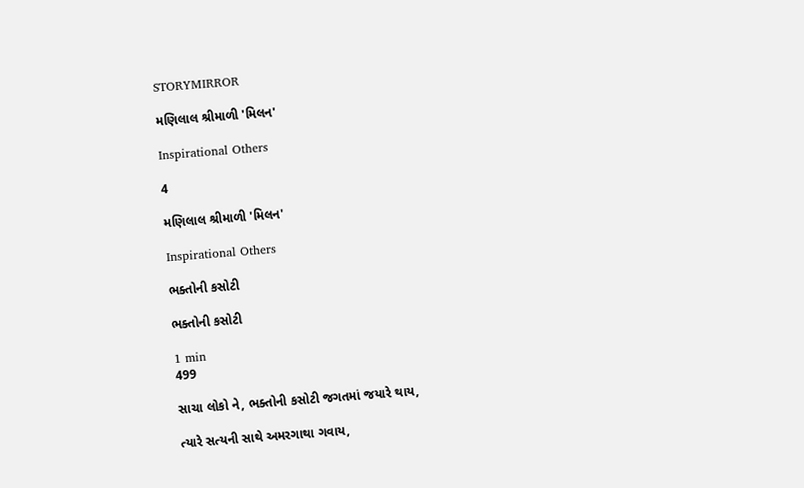STORYMIRROR

મણિલાલ શ્રીમાળી 'મિલન'

Inspirational Others

4

મણિલાલ શ્રીમાળી 'મિલન'

Inspirational Others

ભક્તોની કસોટી

ભક્તોની કસોટી

1 min
499

સાચા લોકો ને, ભક્તોની કસોટી જગતમાં જયારે થાય,

ત્યારે સત્યની સાથે અમરગાથા ગવાય,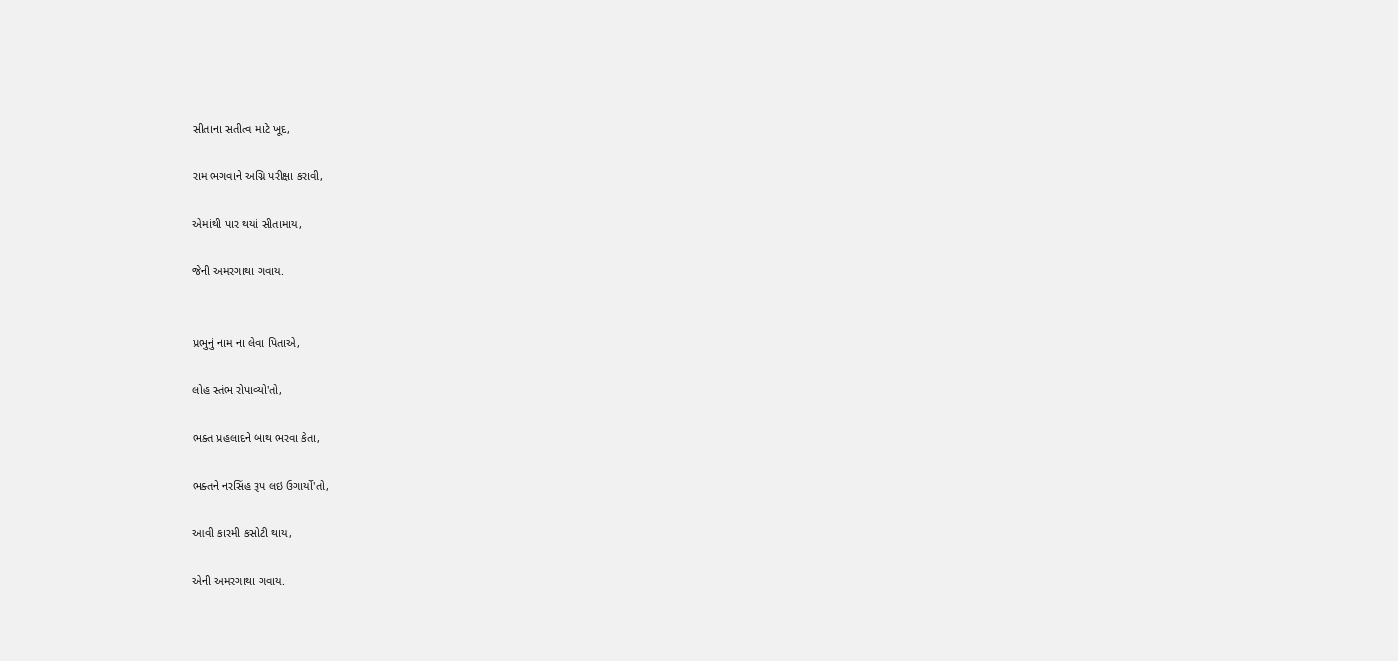સીતાના સતીત્વ માટે ખૂદ,

રામ ભગવાને અગ્નિ પરીક્ષા કરાવી,

એમાંથી પાર થયાં સીતામાય,

જેની અમરગાથા ગવાય.


પ્રભુનું નામ ના લેવા પિતાએ,

લોહ સ્તંભ રોપાવ્યો'તો,

ભક્ત પ્રહલાદને બાથ ભરવા કેતા,

ભક્તને નરસિંહ રૂપ લઇ ઉગાર્યો'તો,

આવી કારમી કસોટી થાય,

એની અમરગાથા ગવાય.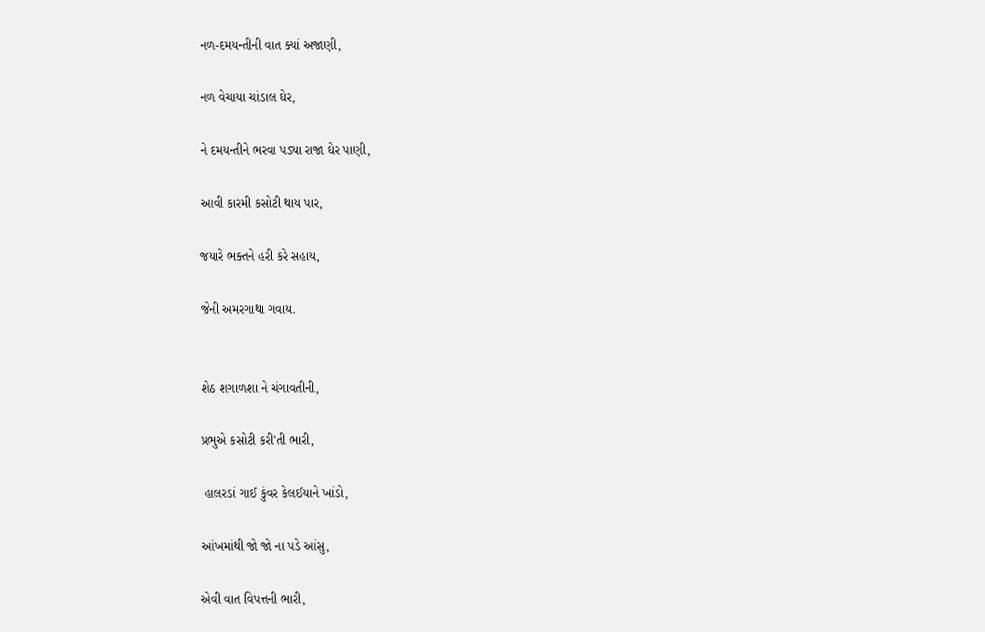નળ-દમયન્તીની વાત ક્યાં અજાણી,

નળ વેચાયા ચાંડાલ ઘેર,

ને દમયન્તીને ભરવા પડ્યા રાજા ઘેર પાણી,

આવી કારમી કસોટી થાય પાર,

જયારે ભક્તને હરી કરે સહાય,

જેની અમરગાથા ગવાય.


શેઠ શગાળશા ને ચંગાવતીની,

પ્રભુએ કસોટી કરી'તી ભારી,

 હાલરડાં ગાઈ કુંવર કેલઈયાને ખાંડો,

આંખમાંથી જો જો ના પડે આંસુ,

એવી વાત વિપત્તની ભારી,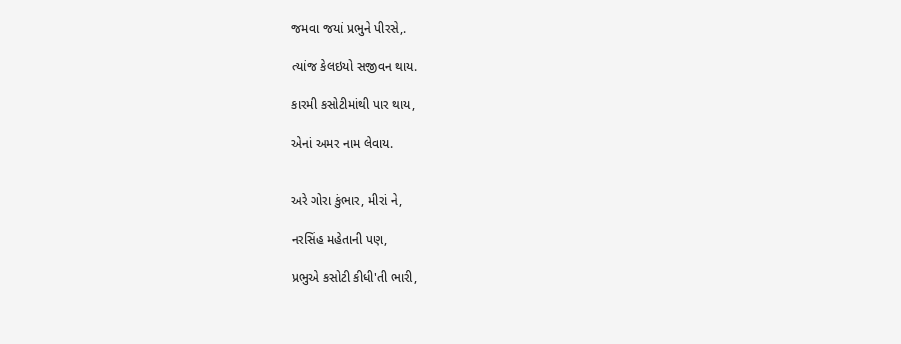જમવા જયાં પ્રભુને પીરસે,.

ત્યાંજ કેલઇયો સજીવન થાય.

કારમી કસોટીમાંથી પાર થાય,

એનાં અમર નામ લેવાય.


અરે ગોરા કુંભાર, મીરાં ને,

નરસિંહ મહેતાની પણ,

પ્રભુએ કસોટી કીધી'તી ભારી,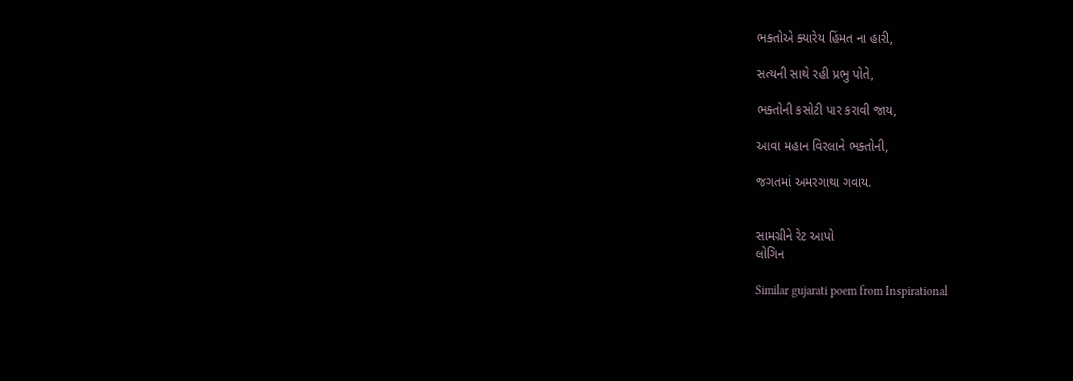ભક્તોએ ક્યારેય હિંમત ના હારી,

સત્યની સાથે રહી પ્રભુ પોતે,

ભક્તોની કસોટી પાર કરાવી જાય,

આવા મહાન વિરલાને ભક્તોની,

જગતમાં અમરગાથા ગવાય.


સામગ્રીને રેટ આપો
લોગિન

Similar gujarati poem from Inspirational